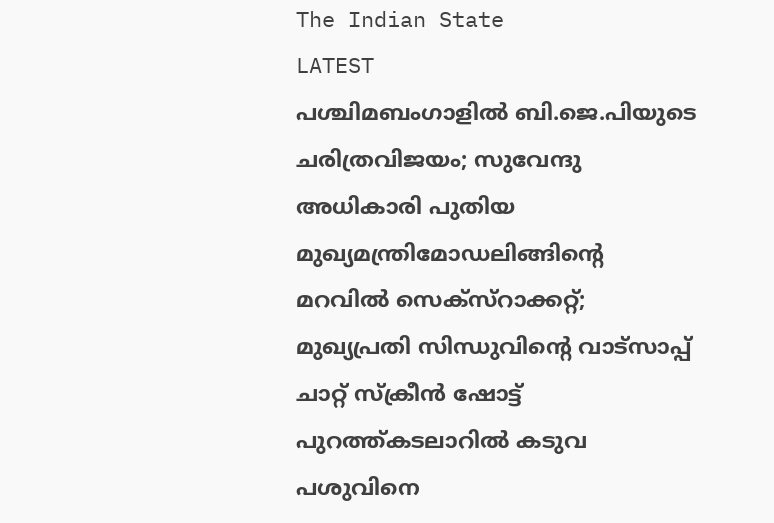The Indian State
LATEST
പശ്ചിമബംഗാളിൽ ബി.ജെ.പിയുടെ ചരിത്രവിജയം; സുവേന്ദു അധികാരി പുതിയ മുഖ്യമന്ത്രിമോഡലിങ്ങിൻ്റെ മറവിൽ സെക്സ്റാക്കറ്റ്; മുഖ്യപ്രതി സിന്ധുവിന്റെ വാട്‌സാപ്പ് ചാറ്റ് സ്‌ക്രീൻ ഷോട്ട് പുറത്ത്കടലാറിൽ കടുവ പശുവിനെ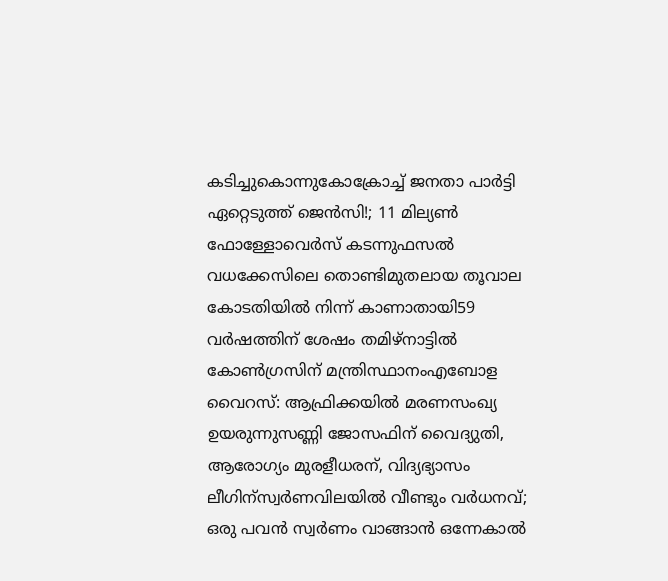കടിച്ചുകൊന്നുകോക്രോച്ച് ജനതാ പാര്‍ട്ടി ഏറ്റെടുത്ത് ജെന്‍സി!; 11 മില്യൺ ഫോള്ളോവെർസ് കടന്നുഫസല്‍ വധക്കേസിലെ തൊണ്ടിമുതലായ തൂവാല കോടതിയില്‍ നിന്ന് കാണാതായി59 വർഷത്തിന് ശേഷം തമിഴ്നാട്ടിൽ കോൺഗ്രസിന് മന്ത്രിസ്ഥാനംഎബോള വൈറസ്: ആഫ്രിക്കയിൽ മരണസംഖ്യ ഉയരുന്നുസണ്ണി ജോസഫിന് വൈദ്യുതി, ആരോഗ്യം മുരളീധരന്, വിദ്യഭ്യാസം ലീഗിന്സ്വർണവിലയിൽ വീണ്ടും വർധനവ്; ഒരു പവൻ സ്വർണം വാങ്ങാൻ ഒന്നേകാൽ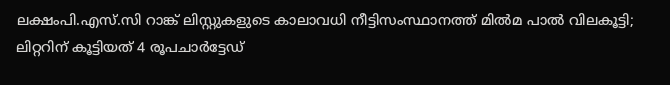ലക്ഷംപി.എസ്.സി റാങ്ക് ലിസ്റ്റുകളുടെ കാലാവധി നീട്ടിസംസ്ഥാനത്ത് മിൽമ പാൽ വിലകൂട്ടി; ലിറ്ററിന് കൂട്ടിയത് 4 രൂപചാർട്ടേഡ്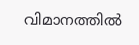വിമാനത്തില്‍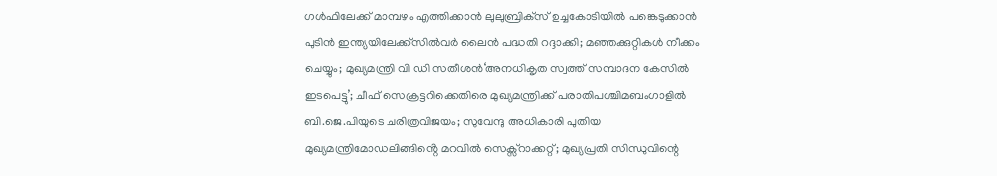ഗള്‍ഫിലേക്ക് മാമ്പഴം എത്തിക്കാന്‍ ലുലുബ്രിക്‌സ് ഉച്ചകോടിയിൽ പങ്കെടുക്കാൻ പുടിൻ ഇന്ത്യയിലേക്ക്സില്‍വര്‍ ലൈന്‍ പദ്ധതി റദ്ദാക്കി; മഞ്ഞക്കുറ്റികള്‍ നീക്കം ചെയ്യും; മുഖ്യമന്ത്രി വി ഡി സതീശൻ‘അനധികൃത സ്വത്ത് സമ്പാദന കേസിൽ ഇടപെട്ടു’; ചീഫ് സെക്രട്ടറിക്കെതിരെ മുഖ്യമന്ത്രിക്ക് പരാതിപശ്ചിമബംഗാളിൽ ബി.ജെ.പിയുടെ ചരിത്രവിജയം; സുവേന്ദു അധികാരി പുതിയ മുഖ്യമന്ത്രിമോഡലിങ്ങിൻ്റെ മറവിൽ സെക്സ്റാക്കറ്റ്; മുഖ്യപ്രതി സിന്ധുവിന്റെ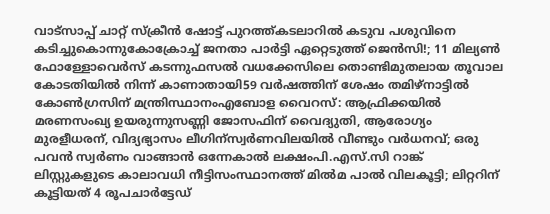വാട്‌സാപ്പ് ചാറ്റ് സ്‌ക്രീൻ ഷോട്ട് പുറത്ത്കടലാറിൽ കടുവ പശുവിനെ കടിച്ചുകൊന്നുകോക്രോച്ച് ജനതാ പാര്‍ട്ടി ഏറ്റെടുത്ത് ജെന്‍സി!; 11 മില്യൺ ഫോള്ളോവെർസ് കടന്നുഫസല്‍ വധക്കേസിലെ തൊണ്ടിമുതലായ തൂവാല കോടതിയില്‍ നിന്ന് കാണാതായി59 വർഷത്തിന് ശേഷം തമിഴ്നാട്ടിൽ കോൺഗ്രസിന് മന്ത്രിസ്ഥാനംഎബോള വൈറസ്: ആഫ്രിക്കയിൽ മരണസംഖ്യ ഉയരുന്നുസണ്ണി ജോസഫിന് വൈദ്യുതി, ആരോഗ്യം മുരളീധരന്, വിദ്യഭ്യാസം ലീഗിന്സ്വർണവിലയിൽ വീണ്ടും വർധനവ്; ഒരു പവൻ സ്വർണം വാങ്ങാൻ ഒന്നേകാൽ ലക്ഷംപി.എസ്.സി റാങ്ക് ലിസ്റ്റുകളുടെ കാലാവധി നീട്ടിസംസ്ഥാനത്ത് മിൽമ പാൽ വിലകൂട്ടി; ലിറ്ററിന് കൂട്ടിയത് 4 രൂപചാർട്ടേഡ്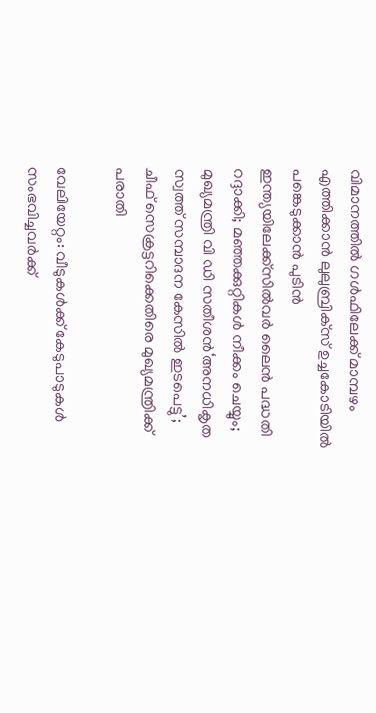വിമാനത്തില്‍ ഗള്‍ഫിലേക്ക് മാമ്പഴം എത്തിക്കാന്‍ ലുലുബ്രിക്‌സ് ഉച്ചകോടിയിൽ പങ്കെടുക്കാൻ പുടിൻ ഇന്ത്യയിലേക്ക്സില്‍വര്‍ ലൈന്‍ പദ്ധതി റദ്ദാക്കി; മഞ്ഞക്കുറ്റികള്‍ നീക്കം ചെയ്യും; മുഖ്യമന്ത്രി വി ഡി സതീശൻ‘അനധികൃത സ്വത്ത് സമ്പാദന കേസിൽ ഇടപെട്ടു’; ചീഫ് സെക്രട്ടറിക്കെതിരെ മുഖ്യമന്ത്രിക്ക് പരാതി

വേലിയേറ്റം: വീടുകൾക്ക് കേടുപാടുകൾ സംഭവിച്ചവർക്ക്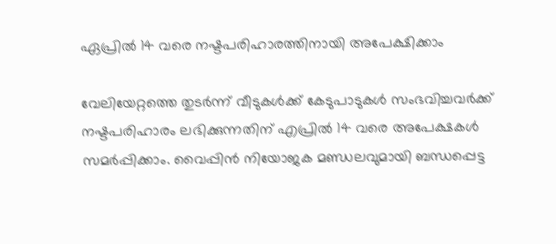ഏപ്രിൽ 14 വരെ നഷ്ടപരിഹാരത്തിനായി അപേക്ഷിക്കാം

വേലിയേറ്റത്തെ തുടർന്ന് വീടുകൾക്ക് കേടുപാടുകൾ സംഭവിച്ചവർക്ക് നഷ്ടപരിഹാരം ലഭിക്കുന്നതിന് എപ്രിൽ 14 വരെ അപേക്ഷകൾ സമർപ്പിക്കാം. വൈപ്പിൻ നിയോജക മണ്ഡലവുമായി ബന്ധപ്പെട്ട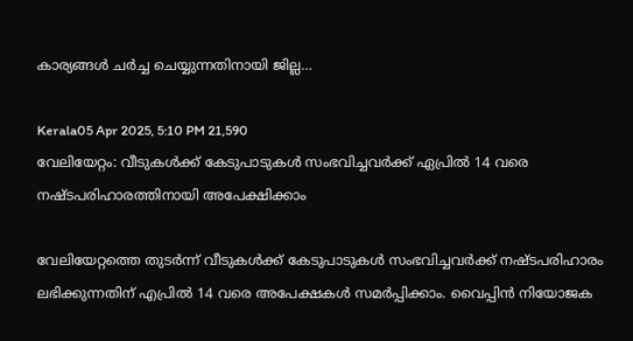കാര്യങ്ങൾ ചർച്ച ചെയ്യുന്നതിനായി ജില്ല…

Kerala05 Apr 2025, 5:10 PM 21,590
വേലിയേറ്റം: വീടുകൾക്ക് കേടുപാടുകൾ സംഭവിച്ചവർക്ക് ഏപ്രിൽ 14 വരെ നഷ്ടപരിഹാരത്തിനായി അപേക്ഷിക്കാം

വേലിയേറ്റത്തെ തുടർന്ന് വീടുകൾക്ക് കേടുപാടുകൾ സംഭവിച്ചവർക്ക് നഷ്ടപരിഹാരം ലഭിക്കുന്നതിന് എപ്രിൽ 14 വരെ അപേക്ഷകൾ സമർപ്പിക്കാം. വൈപ്പിൻ നിയോജക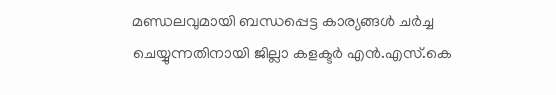മണ്ഡലവുമായി ബന്ധപ്പെട്ട കാര്യങ്ങൾ ചർച്ച ചെയ്യുന്നതിനായി ജില്ലാ കളക്ടർ എൻ.എസ്.കെ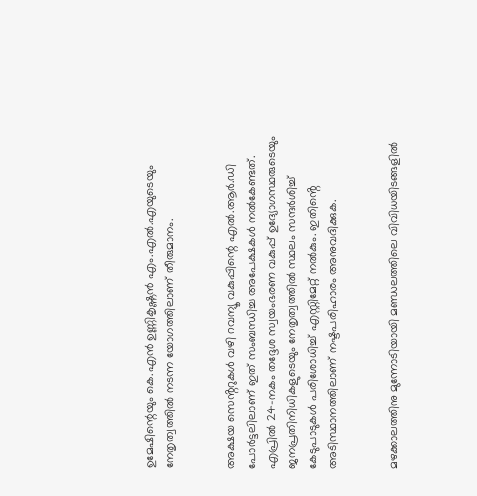ഉമേഷിന്റെയും കെ.എൻ ഉണ്ണികൃഷ്ണൻ എം.എൽ.എയുടെയും നേതൃത്വത്തിൽ നടന്ന യോഗത്തിലാണ് തീരുമാനം.


അക്ഷയ സെൻ്ററുകൾ വഴി റവന്യൂ വകുപ്പിന്റെ എൽ.ആർ.ഡി പോർട്ടലിലാണ് ഇത് സംബന്ധിച്ച അപേക്ഷകൾ നൽകേണ്ടത്. എപ്രിൽ 24-നകം തദ്ദേശ സ്വയംഭരണ വകുപ്പ് ഉദ്യോഗസ്ഥരുടെയും ജനപ്രതിനിധികളുടെയും നേതൃത്വത്തിൽ സ്ഥലം സന്ദർശിച്ച് കേടുപാടുകൾ പരിശോധിച്ച് എസ്റ്റിമേറ്റ് നൽകും. ഇതിൻ്റെ അടിസ്ഥാനത്തിലാണ് നഷ്ടപരിഹാരം അനുവദിക്കുക.


മഴക്കാലത്തിനു മുന്നോടിയായി മണ്ഡലത്തിലെ വിവിധയിടങ്ങളിൽ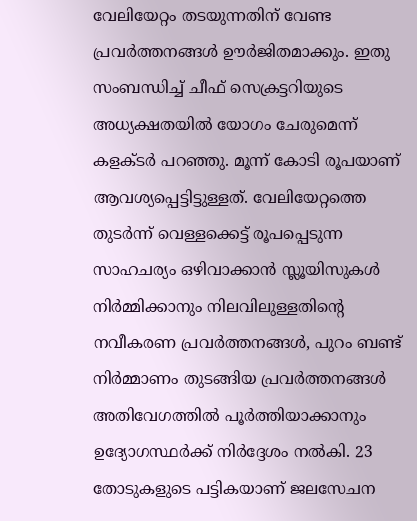വേലിയേറ്റം തടയുന്നതിന് വേണ്ട പ്രവർത്തനങ്ങൾ ഊർജിതമാക്കും. ഇതു സംബന്ധിച്ച് ചീഫ് സെക്രട്ടറിയുടെ അധ്യക്ഷതയിൽ യോഗം ചേരുമെന്ന് കളക്ടർ പറഞ്ഞു. മൂന്ന് കോടി രൂപയാണ് ആവശ്യപ്പെട്ടിട്ടുള്ളത്. വേലിയേറ്റത്തെ തുടർന്ന് വെള്ളക്കെട്ട് രൂപപ്പെടുന്ന സാഹചര്യം ഒഴിവാക്കാൻ സ്ലൂയിസുകൾ നിർമ്മിക്കാനും നിലവിലുള്ളതിൻ്റെ നവീകരണ പ്രവർത്തനങ്ങൾ, പുറം ബണ്ട് നിർമ്മാണം തുടങ്ങിയ പ്രവർത്തനങ്ങൾ അതിവേഗത്തിൽ പൂർത്തിയാക്കാനും ഉദ്യോഗസ്ഥർക്ക് നിർദ്ദേശം നൽകി. 23 തോടുകളുടെ പട്ടികയാണ് ജലസേചന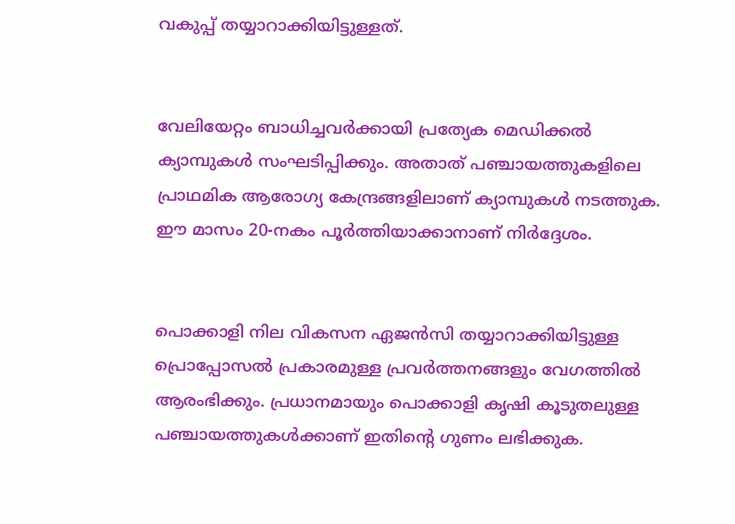വകുപ്പ് തയ്യാറാക്കിയിട്ടുള്ളത്.


വേലിയേറ്റം ബാധിച്ചവർക്കായി പ്രത്യേക മെഡിക്കൽ ക്യാമ്പുകൾ സംഘടിപ്പിക്കും. അതാത് പഞ്ചായത്തുകളിലെ പ്രാഥമിക ആരോഗ്യ കേന്ദ്രങ്ങളിലാണ് ക്യാമ്പുകൾ നടത്തുക. ഈ മാസം 20-നകം പൂർത്തിയാക്കാനാണ് നിർദ്ദേശം.


പൊക്കാളി നില വികസന ഏജൻസി തയ്യാറാക്കിയിട്ടുള്ള പ്രൊപ്പോസൽ പ്രകാരമുള്ള പ്രവർത്തനങ്ങളും വേഗത്തിൽ ആരംഭിക്കും. പ്രധാനമായും പൊക്കാളി കൃഷി കൂടുതലുള്ള പഞ്ചായത്തുകൾക്കാണ് ഇതിൻ്റെ ഗുണം ലഭിക്കുക.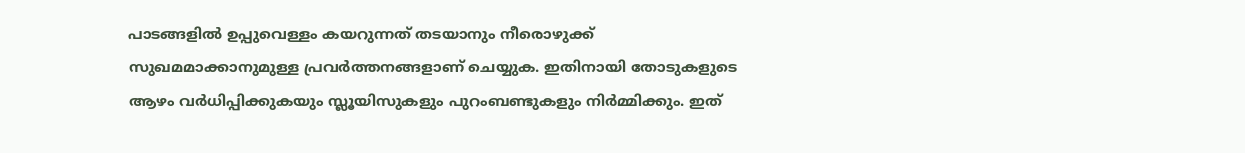പാടങ്ങളിൽ ഉപ്പുവെള്ളം കയറുന്നത് തടയാനും നീരൊഴുക്ക് സുഖമമാക്കാനുമുള്ള പ്രവർത്തനങ്ങളാണ് ചെയ്യുക. ഇതിനായി തോടുകളുടെ ആഴം വർധിപ്പിക്കുകയും സ്ലൂയിസുകളും പുറംബണ്ടുകളും നിർമ്മിക്കും. ഇത്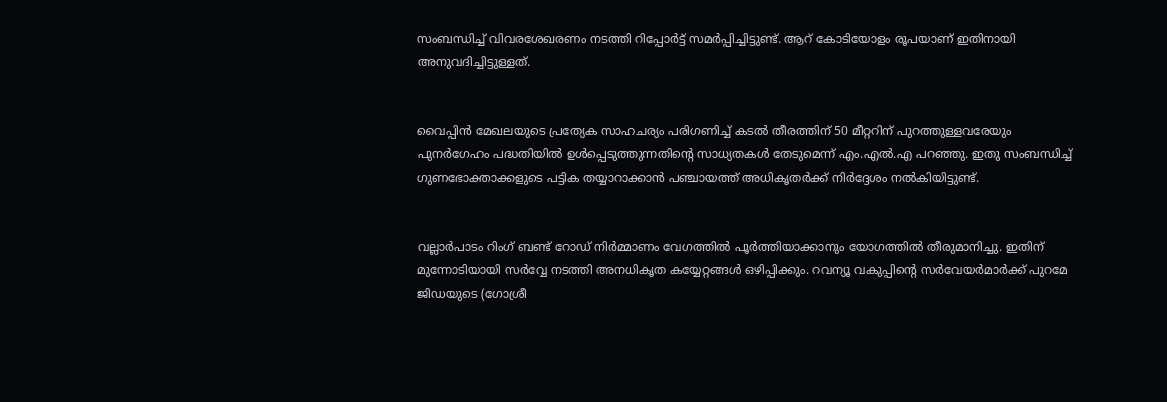സംബന്ധിച്ച് വിവരശേഖരണം നടത്തി റിപ്പോർട്ട് സമർപ്പിച്ചിട്ടുണ്ട്. ആറ് കോടിയോളം രൂപയാണ് ഇതിനായി അനുവദിച്ചിട്ടുള്ളത്.


വൈപ്പിൻ മേഖലയുടെ പ്രത്യേക സാഹചര്യം പരിഗണിച്ച് കടൽ തീരത്തിന് 50 മീറ്ററിന് പുറത്തുള്ളവരേയും പുനർഗേഹം പദ്ധതിയിൽ ഉൾപ്പെടുത്തുന്നതിൻ്റെ സാധ്യതകൾ തേടുമെന്ന് എം.എൽ.എ പറഞ്ഞു. ഇതു സംബന്ധിച്ച് ഗുണഭോക്താക്കളുടെ പട്ടിക തയ്യാറാക്കാൻ പഞ്ചായത്ത് അധികൃതർക്ക് നിർദ്ദേശം നൽകിയിട്ടുണ്ട്.


വല്ലാർപാടം റിംഗ് ബണ്ട് റോഡ് നിർമ്മാണം വേഗത്തിൽ പൂർത്തിയാക്കാനും യോഗത്തിൽ തീരുമാനിച്ചു. ഇതിന് മുന്നോടിയായി സർവ്വേ നടത്തി അനധികൃത കയ്യേറ്റങ്ങൾ ഒഴിപ്പിക്കും. റവന്യൂ വകുപ്പിൻ്റെ സർവേയർമാർക്ക് പുറമേ ജിഡയുടെ (ഗോശ്രീ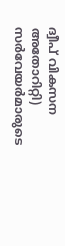ദ്വീപ് വികസന അതോറിറ്റി) സർവേയർമാരുടെ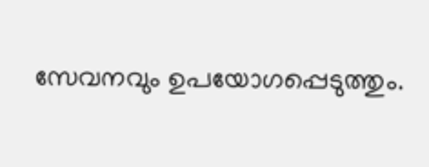സേവനവും ഉപയോഗപ്പെടുത്തും.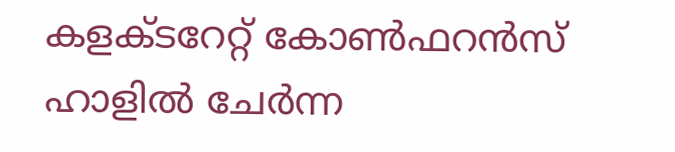കളക്ടറേറ്റ് കോൺഫറൻസ് ഹാളിൽ ചേർന്ന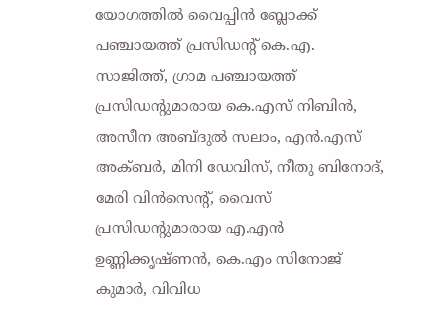യോഗത്തിൽ വൈപ്പിൻ ബ്ലോക്ക് പഞ്ചായത്ത് പ്രസിഡൻ്റ് കെ.എ. സാജിത്ത്, ഗ്രാമ പഞ്ചായത്ത് പ്രസിഡൻ്റുമാരായ കെ.എസ് നിബിൻ, അസീന അബ്ദുൽ സലാം, എൻ.എസ് അക്ബർ, മിനി ഡേവിസ്, നീതു ബിനോദ്, മേരി വിൻസെൻ്റ്, വൈസ് പ്രസിഡൻ്റുമാരായ എ.എൻ ഉണ്ണിക്കൃഷ്ണൻ, കെ.എം സിനോജ് കുമാർ, വിവിധ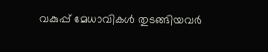വകുപ്പ് മേധാവികൾ തുടങ്ങിയവർ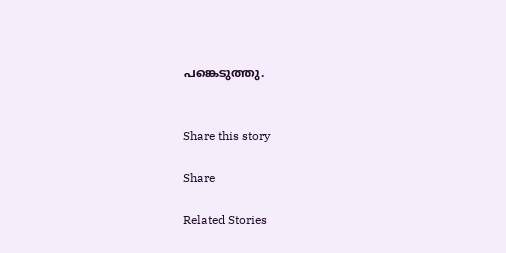പങ്കെടുത്തു.


Share this story

Share

Related Stories